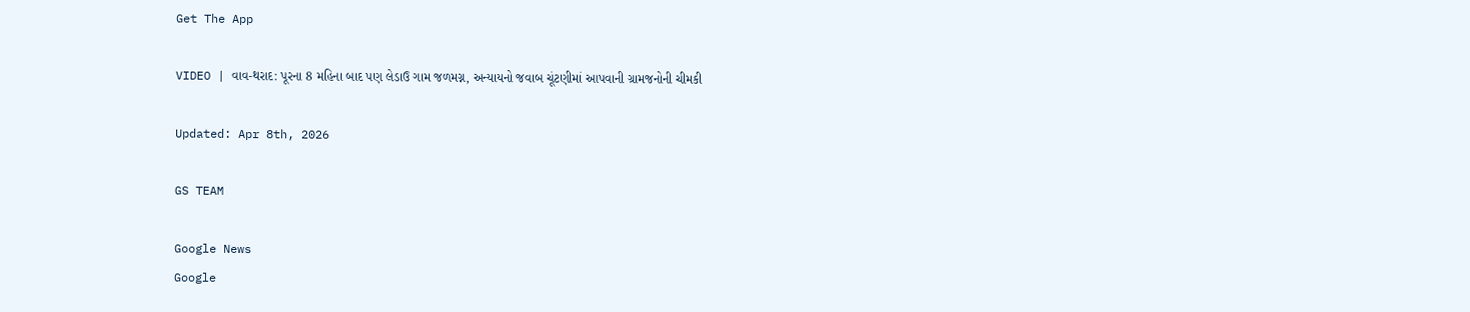Get The App

VIDEO | વાવ-થરાદ: પૂરના 8 મહિના બાદ પણ લેડાઉ ગામ જળમગ્ન, અન્યાયનો જવાબ ચૂંટણીમાં આપવાની ગ્રામજનોની ચીમકી

Updated: Apr 8th, 2026

GS TEAM

Google News
Google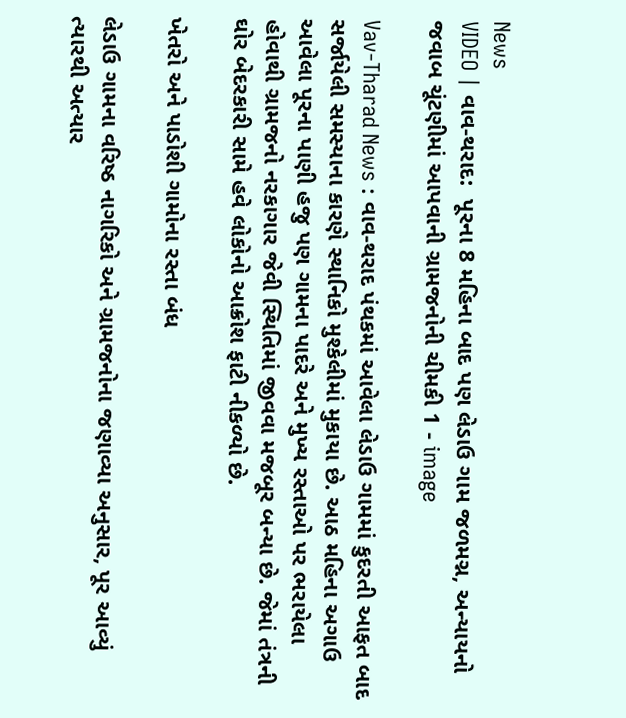News
VIDEO | વાવ-થરાદ:  પૂરના 8 મહિના બાદ પણ લેડાઉ ગામ જળમગ્ન, અન્યાયનો જવાબ ચૂંટણીમાં આપવાની ગ્રામજનોની ચીમકી 1 - image

Vav-Tharad News : વાવ-થરાદ પંથકમાં આવેલા લેડાઉ ગામમાં કુદરતી આફત બાદ સર્જાયેલી સમસ્યાના કારણે સ્થાનિકો મુશ્કેલીમાં મુકાયા છે. આઠ મહિના અગાઉ આવેલા પૂરના પાણી હજુ પણ ગામના પાદરે અને મુખ્ય રસ્તાઓ પર ભરાયેલા હોવાથી ગ્રામજનો નરકાગાર જેવી સ્થિતિમાં જીવવા મજબૂર બન્યા છે. જેમાં તંત્રની ઘોર બેદરકારી સામે હવે લોકોનો આક્રોશ ફાટી નીકળ્યો છે.

ખેતરો અને પાડોશી ગામોના રસ્તા બંધ

લેડાઉ ગામના વરિષ્ઠ નાગરિકો અને ગ્રામજનોના જણાવ્યા અનુસાર, પૂર આવ્યું ત્યારથી અત્યાર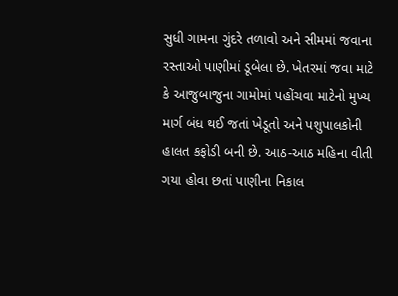સુધી ગામના ગુંદરે તળાવો અને સીમમાં જવાના રસ્તાઓ પાણીમાં ડૂબેલા છે. ખેતરમાં જવા માટે કે આજુબાજુના ગામોમાં પહોંચવા માટેનો મુખ્ય માર્ગ બંધ થઈ જતાં ખેડૂતો અને પશુપાલકોની હાલત કફોડી બની છે. આઠ-આઠ મહિના વીતી ગયા હોવા છતાં પાણીના નિકાલ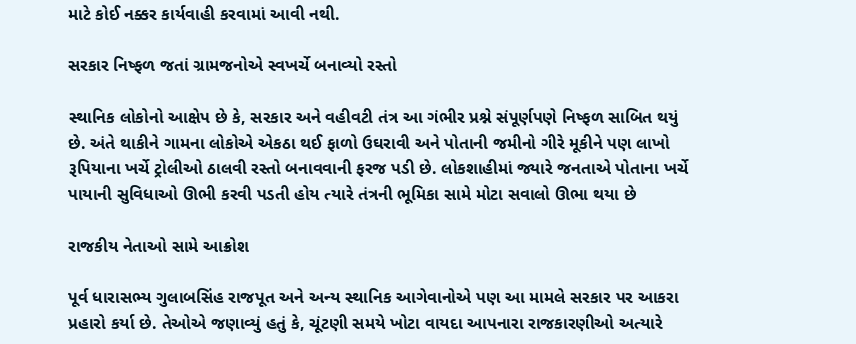માટે કોઈ નક્કર કાર્યવાહી કરવામાં આવી નથી.

સરકાર નિષ્ફળ જતાં ગ્રામજનોએ સ્વખર્ચે બનાવ્યો રસ્તો

સ્થાનિક લોકોનો આક્ષેપ છે કે, સરકાર અને વહીવટી તંત્ર આ ગંભીર પ્રશ્ને સંપૂર્ણપણે નિષ્ફળ સાબિત થયું છે. અંતે થાકીને ગામના લોકોએ એકઠા થઈ ફાળો ઉઘરાવી અને પોતાની જમીનો ગીરે મૂકીને પણ લાખો રૂપિયાના ખર્ચે ટ્રોલીઓ ઠાલવી રસ્તો બનાવવાની ફરજ પડી છે. લોકશાહીમાં જ્યારે જનતાએ પોતાના ખર્ચે પાયાની સુવિધાઓ ઊભી કરવી પડતી હોય ત્યારે તંત્રની ભૂમિકા સામે મોટા સવાલો ઊભા થયા છે

રાજકીય નેતાઓ સામે આક્રોશ

પૂર્વ ધારાસભ્ય ગુલાબસિંહ રાજપૂત અને અન્ય સ્થાનિક આગેવાનોએ પણ આ મામલે સરકાર પર આકરા પ્રહારો કર્યા છે. તેઓએ જણાવ્યું હતું કે, ચૂંટણી સમયે ખોટા વાયદા આપનારા રાજકારણીઓ અત્યારે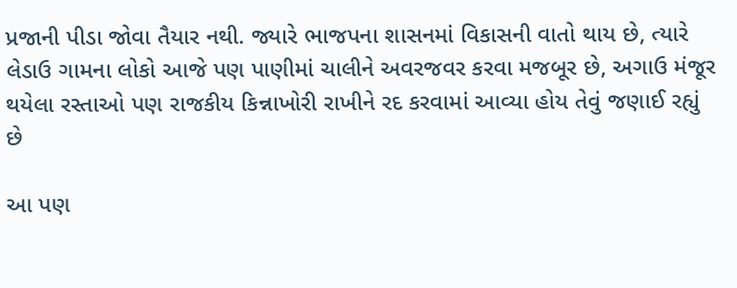પ્રજાની પીડા જોવા તૈયાર નથી. જ્યારે ભાજપના શાસનમાં વિકાસની વાતો થાય છે, ત્યારે લેડાઉ ગામના લોકો આજે પણ પાણીમાં ચાલીને અવરજવર કરવા મજબૂર છે, અગાઉ મંજૂર થયેલા રસ્તાઓ પણ રાજકીય કિન્નાખોરી રાખીને રદ કરવામાં આવ્યા હોય તેવું જણાઈ રહ્યું છે

આ પણ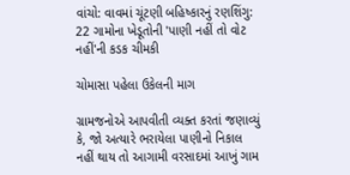વાંચો: વાવમાં ચૂંટણી બહિષ્કારનું રણશિંગુ: 22 ગામોના ખેડૂતોની 'પાણી નહીં તો વોટ નહીં'ની કડક ચીમકી

ચોમાસા પહેલા ઉકેલની માગ

ગ્રામજનોએ આપવીતી વ્યક્ત કરતાં જણાવ્યું કે, જો અત્યારે ભરાયેલા પાણીનો નિકાલ નહીં થાય તો આગામી વરસાદમાં આખું ગામ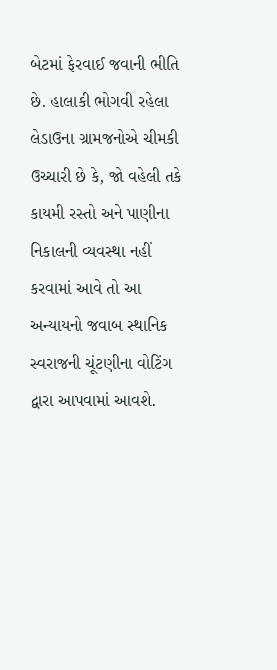બેટમાં ફેરવાઈ જવાની ભીતિ છે. હાલાકી ભોગવી રહેલા લેડાઉના ગ્રામજનોએ ચીમકી ઉચ્ચારી છે કે, જો વહેલી તકે કાયમી રસ્તો અને પાણીના નિકાલની વ્યવસ્થા નહીં કરવામાં આવે તો આ અન્યાયનો જવાબ સ્થાનિક સ્વરાજની ચૂંટણીના વોટિંગ દ્વારા આપવામાં આવશે.